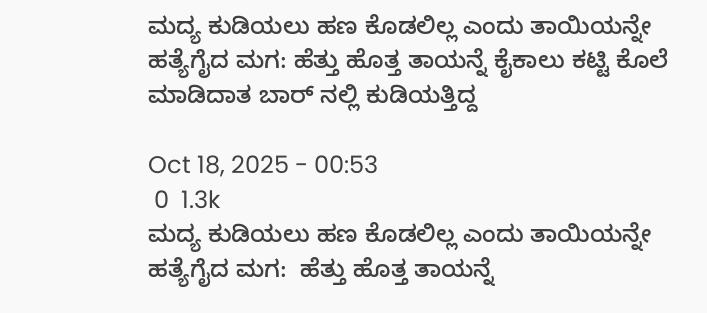ಮದ್ಯ ಕುಡಿಯಲು ಹಣ ಕೊಡಲಿಲ್ಲ ಎಂದು ತಾಯಿಯನ್ನೇ ಹತ್ಯೆಗೈದ ಮಗ: ಹೆತ್ತು ಹೊತ್ತ ತಾಯನ್ನೆ ಕೈಕಾಲು ಕಟ್ಟಿ ಕೊಲೆ ಮಾಡಿದಾತ ಬಾರ್ ನಲ್ಲಿ ಕುಡಿಯತ್ತಿದ್ದ

Oct 18, 2025 - 00:53
 0  1.3k
ಮದ್ಯ ಕುಡಿಯಲು ಹಣ ಕೊಡಲಿಲ್ಲ ಎಂದು ತಾಯಿಯನ್ನೇ ಹತ್ಯೆಗೈದ ಮಗ:  ಹೆತ್ತು ಹೊತ್ತ ತಾಯನ್ನೆ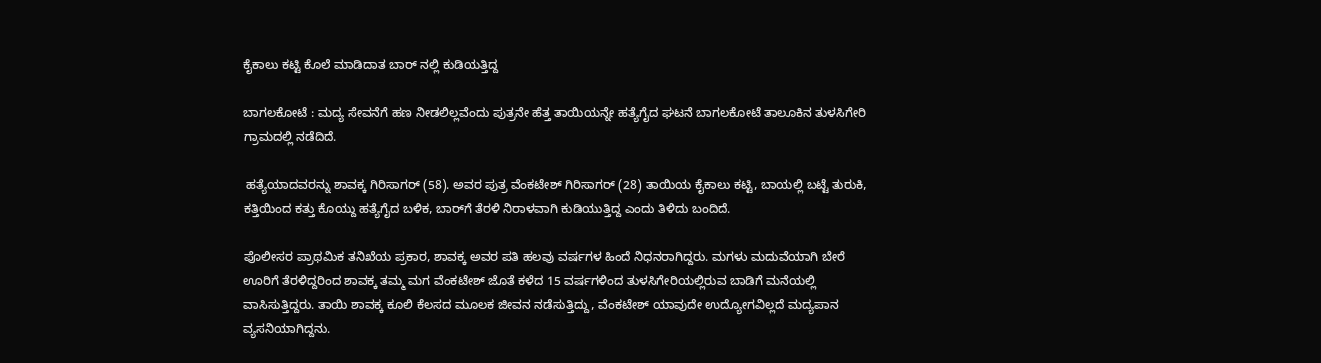ಕೈಕಾಲು ಕಟ್ಟಿ ಕೊಲೆ ಮಾಡಿದಾತ ಬಾರ್ ನಲ್ಲಿ ಕುಡಿಯತ್ತಿದ್ದ

ಬಾಗಲಕೋಟೆ : ಮದ್ಯ ಸೇವನೆಗೆ ಹಣ ನೀಡಲಿಲ್ಲವೆಂದು ಪುತ್ರನೇ ಹೆತ್ತ ತಾಯಿಯನ್ನೇ ಹತ್ಯೆಗೈದ ಘಟನೆ ಬಾಗಲಕೋಟೆ ತಾಲೂಕಿನ ತುಳಸಿಗೇರಿ ಗ್ರಾಮದಲ್ಲಿ ನಡೆದಿದೆ.

 ಹತ್ಯೆಯಾದವರನ್ನು ಶಾವಕ್ಕ ಗಿರಿಸಾಗರ್ (58). ಅವರ ಪುತ್ರ ವೆಂಕಟೇಶ್ ಗಿರಿಸಾಗರ್ (28) ತಾಯಿಯ ಕೈಕಾಲು ಕಟ್ಟಿ, ಬಾಯಲ್ಲಿ ಬಟ್ಟೆ ತುರುಕಿ, ಕತ್ತಿಯಿಂದ ಕತ್ತು ಕೊಯ್ದು ಹತ್ಯೆಗೈದ ಬಳಿಕ, ಬಾರ್‌ಗೆ ತೆರಳಿ ನಿರಾಳವಾಗಿ ಕುಡಿಯುತ್ತಿದ್ದ ಎಂದು ತಿಳಿದು ಬಂದಿದೆ.

ಪೊಲೀಸರ ಪ್ರಾಥಮಿಕ ತನಿಖೆಯ ಪ್ರಕಾರ, ಶಾವಕ್ಕ ಅವರ ಪತಿ ಹಲವು ವರ್ಷಗಳ ಹಿಂದೆ ನಿಧನರಾಗಿದ್ದರು. ಮಗಳು ಮದುವೆಯಾಗಿ ಬೇರೆ ಊರಿಗೆ ತೆರಳಿದ್ದರಿಂದ ಶಾವಕ್ಕ ತಮ್ಮ ಮಗ ವೆಂಕಟೇಶ್ ಜೊತೆ ಕಳೆದ 15 ವರ್ಷಗಳಿಂದ ತುಳಸಿಗೇರಿಯಲ್ಲಿರುವ ಬಾಡಿಗೆ ಮನೆಯಲ್ಲಿ ವಾಸಿಸುತ್ತಿದ್ದರು. ತಾಯಿ ಶಾವಕ್ಕ ಕೂಲಿ ಕೆಲಸದ ಮೂಲಕ ಜೀವನ ನಡೆಸುತ್ತಿದ್ದು, ವೆಂಕಟೇಶ್ ಯಾವುದೇ ಉದ್ಯೋಗವಿಲ್ಲದೆ ಮದ್ಯಪಾನ ವ್ಯಸನಿಯಾಗಿದ್ದನು.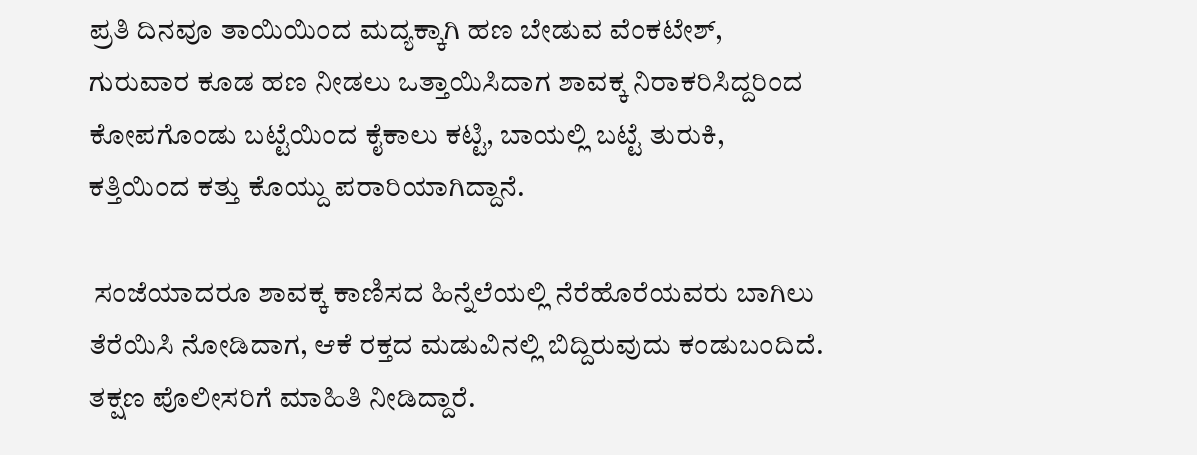ಪ್ರತಿ ದಿನವೂ ತಾಯಿಯಿಂದ ಮದ್ಯಕ್ಕಾಗಿ ಹಣ ಬೇಡುವ ವೆಂಕಟೇಶ್, ಗುರುವಾರ ಕೂಡ ಹಣ ನೀಡಲು ಒತ್ತಾಯಿಸಿದಾಗ ಶಾವಕ್ಕ ನಿರಾಕರಿಸಿದ್ದರಿಂದ ಕೋಪಗೊಂಡು ಬಟ್ಟೆಯಿಂದ ಕೈಕಾಲು ಕಟ್ಟಿ, ಬಾಯಲ್ಲಿ ಬಟ್ಟೆ ತುರುಕಿ, ಕತ್ತಿಯಿಂದ ಕತ್ತು ಕೊಯ್ದು ಪರಾರಿಯಾಗಿದ್ದಾನೆ.

 ಸಂಜೆಯಾದರೂ ಶಾವಕ್ಕ ಕಾಣಿಸದ ಹಿನ್ನೆಲೆಯಲ್ಲಿ ನೆರೆಹೊರೆಯವರು ಬಾಗಿಲು ತೆರೆಯಿಸಿ ನೋಡಿದಾಗ, ಆಕೆ ರಕ್ತದ ಮಡುವಿನಲ್ಲಿ ಬಿದ್ದಿರುವುದು ಕಂಡುಬಂದಿದೆ. ತಕ್ಷಣ ಪೊಲೀಸರಿಗೆ ಮಾಹಿತಿ ನೀಡಿದ್ದಾರೆ.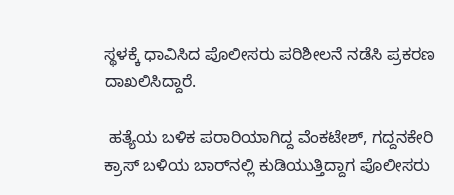ಸ್ಥಳಕ್ಕೆ ಧಾವಿಸಿದ ಪೊಲೀಸರು ಪರಿಶೀಲನೆ ನಡೆಸಿ ಪ್ರಕರಣ ದಾಖಲಿಸಿದ್ದಾರೆ.

 ಹತ್ಯೆಯ ಬಳಿಕ ಪರಾರಿಯಾಗಿದ್ದ ವೆಂಕಟೇಶ್, ಗದ್ದನಕೇರಿ ಕ್ರಾಸ್ ಬಳಿಯ ಬಾರ್‌ನಲ್ಲಿ ಕುಡಿಯುತ್ತಿದ್ದಾಗ ಪೊಲೀಸರು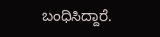ಬಂಧಿಸಿದ್ದಾರೆ.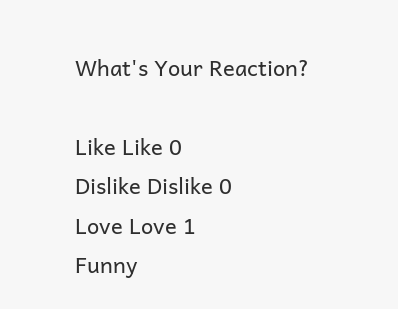What's Your Reaction?

Like Like 0
Dislike Dislike 0
Love Love 1
Funny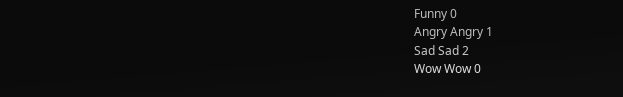Funny 0
Angry Angry 1
Sad Sad 2
Wow Wow 0